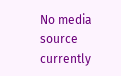No media source currently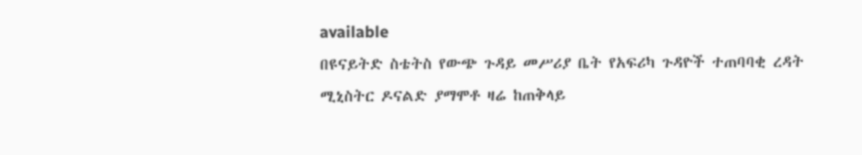available
በዩናይትድ ስቴትስ የውጭ ጉዳይ መሥሪያ ቤት የአፍሪካ ጉዳዮች ተጠባባቂ ረዳት ሚኒስትር ዶናልድ ያማሞቶ ዛሬ ከጠቅላይ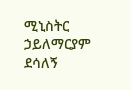ሚኒስትር ኃይለማርያም ደሳለኝ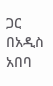ጋር በአዲስ አበባ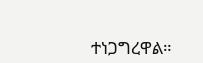ተነጋግረዋል።